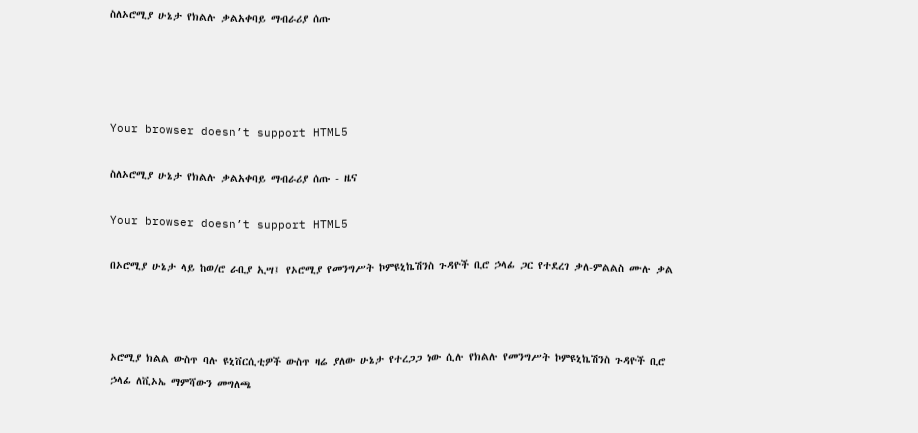ስለኦሮሚያ ሁኔታ የክልሉ ቃልአቀባይ ማብራሪያ ሰጡ




Your browser doesn’t support HTML5

ስለኦሮሚያ ሁኔታ የክልሉ ቃልአቀባይ ማብራሪያ ሰጡ - ዜና

Your browser doesn’t support HTML5

በኦሮሚያ ሁኔታ ላይ ከወ/ሮ ራቢያ ኢሣ፤ የኦሮሚያ የመንግሥት ኮምዩኒኬሽንስ ጉዳዮች ቢሮ ኃላፊ ጋር የተደረገ ቃለ-ምልልስ ሙሉ ቃል



ኦሮሚያ ክልል ውስጥ ባሉ ዩኒቨርሲቲዎች ውስጥ ዛሬ ያለው ሁኔታ የተረጋጋ ነው ሲሉ የክልሉ የመንግሥት ኮምዩኒኬሽንስ ጉዳዮች ቢሮ ኃላፊ ለቪኦኤ ማምሻውን መግለጫ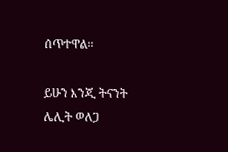ሰጥተዋል፡፡

ይሁን እንጂ ትናንት ሌሊት ወለጋ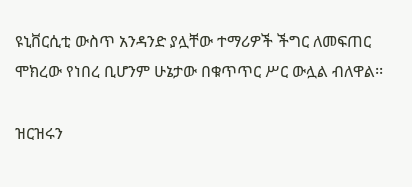ዩኒቨርሲቲ ውስጥ አንዳንድ ያሏቸው ተማሪዎች ችግር ለመፍጠር ሞክረው የነበረ ቢሆንም ሁኔታው በቁጥጥር ሥር ውሏል ብለዋል፡፡

ዝርዝሩን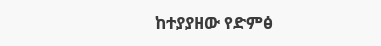ከተያያዘው የድምፅ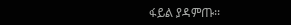ፋይል ያዳምጡ፡፡